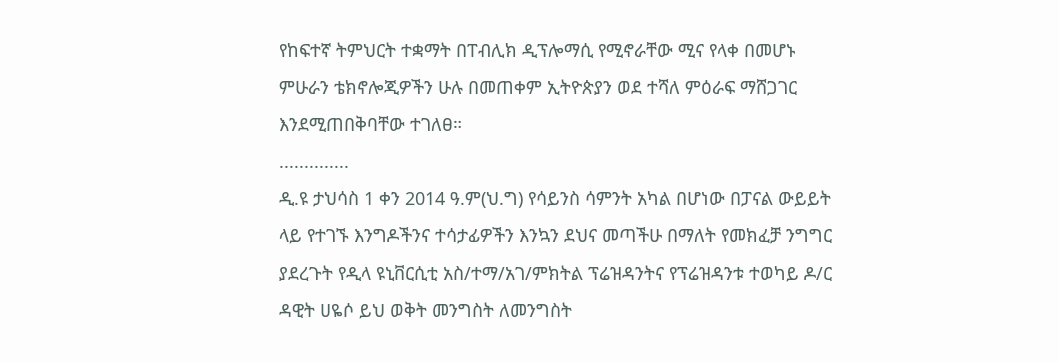የከፍተኛ ትምህርት ተቋማት በፐብሊክ ዲፕሎማሲ የሚኖራቸው ሚና የላቀ በመሆኑ ምሁራን ቴክኖሎጂዎችን ሁሉ በመጠቀም ኢትዮጵያን ወደ ተሻለ ምዕራፍ ማሸጋገር እንደሚጠበቅባቸው ተገለፀ።
..............
ዲ.ዩ ታህሳስ 1 ቀን 2014 ዓ.ም(ህ.ግ) የሳይንስ ሳምንት አካል በሆነው በፓናል ውይይት ላይ የተገኙ እንግዶችንና ተሳታፊዎችን እንኳን ደህና መጣችሁ በማለት የመክፈቻ ንግግር ያደረጉት የዲላ ዩኒቨርሲቲ አስ/ተማ/አገ/ምክትል ፕሬዝዳንትና የፕሬዝዳንቱ ተወካይ ዶ/ር ዳዊት ሀዬሶ ይህ ወቅት መንግስት ለመንግስት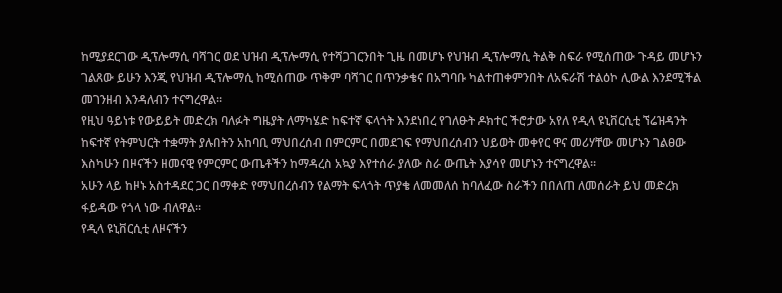ከሚያደርገው ዲፕሎማሲ ባሻገር ወደ ህዝብ ዲፕሎማሲ የተሻጋገርንበት ጊዜ በመሆኑ የህዝብ ዲፕሎማሲ ትልቅ ስፍራ የሚሰጠው ጉዳይ መሆኑን ገልጸው ይሁን እንጂ የህዝብ ዲፕሎማሲ ከሚሰጠው ጥቅም ባሻገር በጥንቃቄና በአግባቡ ካልተጠቀምንበት ለአፍራሽ ተልዕኮ ሊውል እንደሚችል መገንዘብ እንዳለብን ተናግረዋል።
የዚህ ዓይነቱ የውይይት መድረክ ባለፉት ግዜያት ለማካሄድ ከፍተኛ ፍላጎት እንደነበረ የገለፁት ዶክተር ችሮታው አየለ የዲላ ዩኒቨርሲቲ ኘሬዝዳንት ከፍተኛ የትምህርት ተቋማት ያሉበትን አከባቢ ማህበረሰብ በምርምር በመደገፍ የማህበረሰብን ህይወት መቀየር ዋና መሪሃቸው መሆኑን ገልፀው እስካሁን በዞናችን ዘመናዊ የምርምር ውጤቶችን ከማዳረስ አኳያ እየተሰራ ያለው ስራ ውጤት እያሳየ መሆኑን ተናግረዋል፡፡
አሁን ላይ ከዞኑ አስተዳደር ጋር በማቀድ የማህበረሰብን የልማት ፍላጎት ጥያቄ ለመመለሰ ከባለፈው ስራችን በበለጠ ለመሰራት ይህ መድረክ ፋይዳው የጎላ ነው ብለዋል፡፡
የዲላ ዩኒቨርሲቲ ለዞናችን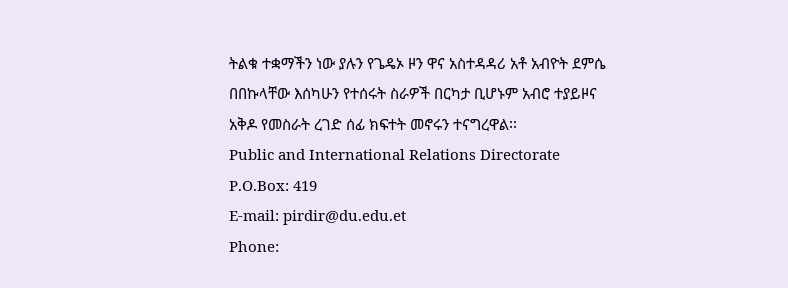ትልቁ ተቋማችን ነው ያሉን የጌዴኦ ዞን ዋና አስተዳዳሪ አቶ አብዮት ደምሴ በበኩላቸው እሰካሁን የተሰሩት ስራዎች በርካታ ቢሆኑም አብሮ ተያይዞና አቅዶ የመስራት ረገድ ሰፊ ክፍተት መኖሩን ተናግረዋል፡፡
Public and International Relations Directorate
P.O.Box: 419
E-mail: pirdir@du.edu.et
Phone: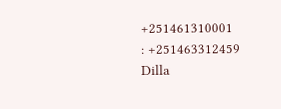+251461310001
: +251463312459
Dilla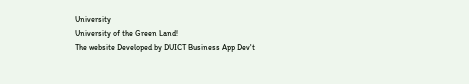University
University of the Green Land!
The website Developed by DUICT Business App Dev't